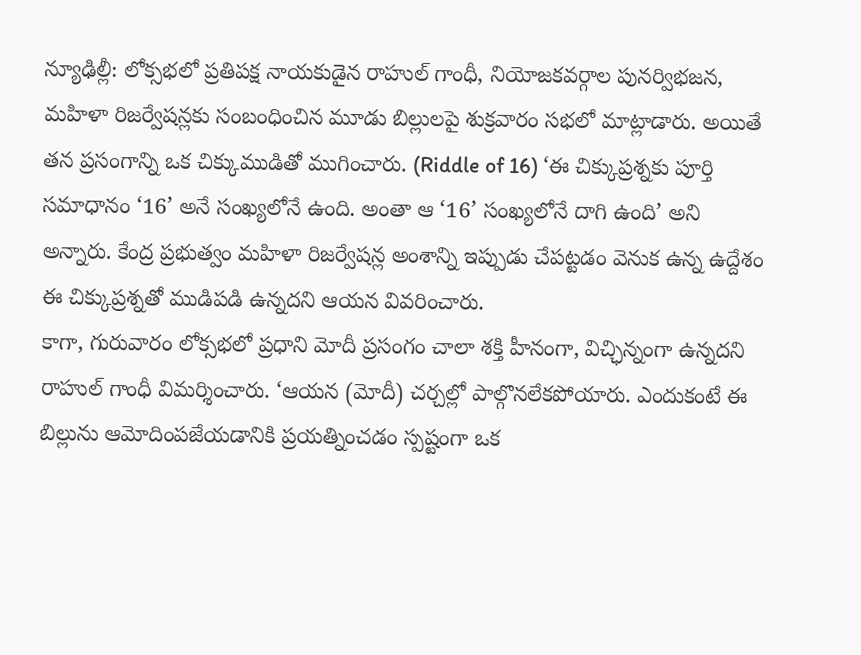న్యూఢిల్లీ: లోక్సభలో ప్రతిపక్ష నాయకుడైన రాహుల్ గాంధీ, నియోజకవర్గాల పునర్విభజన, మహిళా రిజర్వేషన్లకు సంబంధించిన మూడు బిల్లులపై శుక్రవారం సభలో మాట్లాడారు. అయితే తన ప్రసంగాన్ని ఒక చిక్కుముడితో ముగించారు. (Riddle of 16) ‘ఈ చిక్కుప్రశ్నకు పూర్తి సమాధానం ‘16’ అనే సంఖ్యలోనే ఉంది. అంతా ఆ ‘16’ సంఖ్యలోనే దాగి ఉంది’ అని అన్నారు. కేంద్ర ప్రభుత్వం మహిళా రిజర్వేషన్ల అంశాన్ని ఇప్పుడు చేపట్టడం వెనుక ఉన్న ఉద్దేశం ఈ చిక్కుప్రశ్నతో ముడిపడి ఉన్నదని ఆయన వివరించారు.
కాగా, గురువారం లోక్సభలో ప్రధాని మోదీ ప్రసంగం చాలా శక్తి హీనంగా, విచ్ఛిన్నంగా ఉన్నదని రాహుల్ గాంధీ విమర్శించారు. ‘ఆయన (మోదీ) చర్చల్లో పాల్గొనలేకపోయారు. ఎందుకంటే ఈ బిల్లును ఆమోదింపజేయడానికి ప్రయత్నించడం స్పష్టంగా ఒక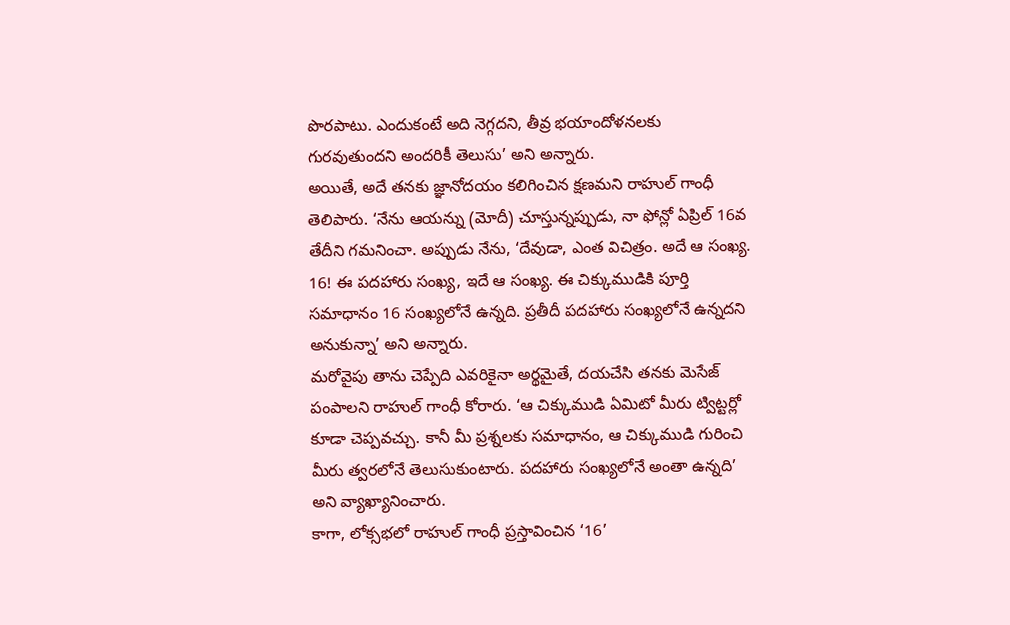పొరపాటు. ఎందుకంటే అది నెగ్గదని, తీవ్ర భయాందోళనలకు గురవుతుందని అందరికీ తెలుసు’ అని అన్నారు.
అయితే, అదే తనకు జ్ఞానోదయం కలిగించిన క్షణమని రాహుల్ గాంధీ తెలిపారు. ‘నేను ఆయన్ను (మోదీ) చూస్తున్నప్పుడు, నా ఫోన్లో ఏప్రిల్ 16వ తేదీని గమనించా. అప్పుడు నేను, ‘దేవుడా, ఎంత విచిత్రం. అదే ఆ సంఖ్య. 16! ఈ పదహారు సంఖ్య, ఇదే ఆ సంఖ్య. ఈ చిక్కుముడికి పూర్తి సమాధానం 16 సంఖ్యలోనే ఉన్నది. ప్రతీదీ పదహారు సంఖ్యలోనే ఉన్నదని అనుకున్నా’ అని అన్నారు.
మరోవైపు తాను చెప్పేది ఎవరికైనా అర్థమైతే, దయచేసి తనకు మెసేజ్ పంపాలని రాహుల్ గాంధీ కోరారు. ‘ఆ చిక్కుముడి ఏమిటో మీరు ట్విట్టర్లో కూడా చెప్పవచ్చు. కానీ మీ ప్రశ్నలకు సమాధానం, ఆ చిక్కుముడి గురించి మీరు త్వరలోనే తెలుసుకుంటారు. పదహారు సంఖ్యలోనే అంతా ఉన్నది’ అని వ్యాఖ్యానించారు.
కాగా, లోక్సభలో రాహుల్ గాంధీ ప్రస్తావించిన ‘16’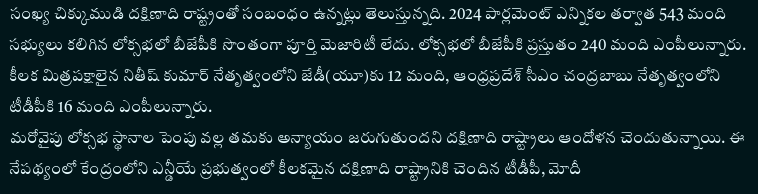సంఖ్య చిక్కుముడి దక్షిణాది రాష్ట్రంతో సంబంధం ఉన్నట్లు తెలుస్తున్నది. 2024 పార్లమెంట్ ఎన్నికల తర్వాత 543 మంది సభ్యులు కలిగిన లోక్సభలో బీజేపీకి సొంతంగా పూర్తి మెజారిటీ లేదు. లోక్సభలో బీజేపీకి ప్రస్తుతం 240 మంది ఎంపీలున్నారు. కీలక మిత్రపక్షాలైన నితీష్ కుమార్ నేతృత్వంలోని జేడీ(యూ)కు 12 మంది, ఆంధ్రప్రదేశ్ సీఎం చంద్రబాబు నేతృత్వంలోని టీడీపీకి 16 మంది ఎంపీలున్నారు.
మరోవైపు లోక్సభ స్థానాల పెంపు వల్ల తమకు అన్యాయం జరుగుతుందని దక్షిణాది రాష్ట్రాలు ఆందోళన చెందుతున్నాయి. ఈ నేపథ్యంలో కేంద్రంలోని ఎన్డీయే ప్రభుత్వంలో కీలకమైన దక్షిణాది రాష్ట్రానికి చెందిన టీడీపీ, మోదీ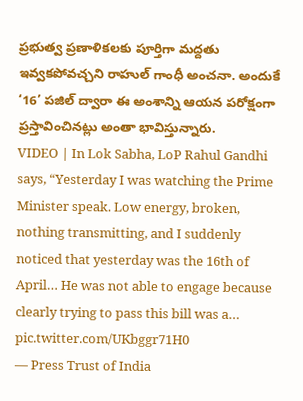ప్రభుత్వ ప్రణాళికలకు పూర్తిగా మద్దతు ఇవ్వకపోవచ్చని రాహుల్ గాంధీ అంచనా. అందుకే ‘16’ పజిల్ ద్వారా ఈ అంశాన్ని ఆయన పరోక్షంగా ప్రస్తావించినట్లు అంతా భావిస్తున్నారు.
VIDEO | In Lok Sabha, LoP Rahul Gandhi says, “Yesterday I was watching the Prime Minister speak. Low energy, broken, nothing transmitting, and I suddenly noticed that yesterday was the 16th of April… He was not able to engage because clearly trying to pass this bill was a… pic.twitter.com/UKbggr71H0
— Press Trust of India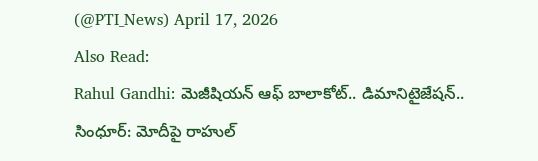(@PTI_News) April 17, 2026
Also Read:
Rahul Gandhi: మెజీషియన్ ఆఫ్ బాలాకోట్.. డిమానిటైజేషన్.. సింధూర్: మోదీపై రాహుల్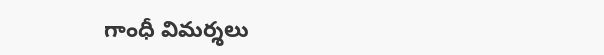గాంధీ విమర్శలు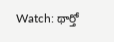Watch: థార్తో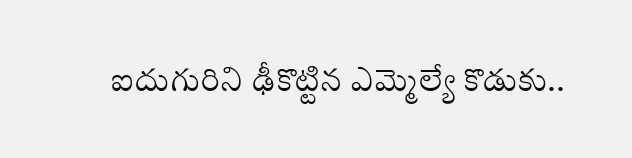ఐదుగురిని ఢీకొట్టిన ఎమ్మెల్యే కొడుకు..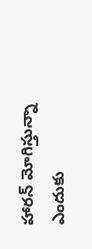హారన్ మోగిస్తున్నా ఎందుకు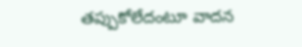తప్పుకోలేదంటూ వాదన